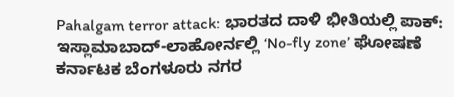Pahalgam terror attack: ಭಾರತದ ದಾಳಿ ಭೀತಿಯಲ್ಲಿ ಪಾಕ್: ಇಸ್ಲಾಮಾಬಾದ್-ಲಾಹೋರ್ನಲ್ಲಿ ‘No-fly zone’ ಘೋಷಣೆ ಕರ್ನಾಟಕ ಬೆಂಗಳೂರು ನಗರ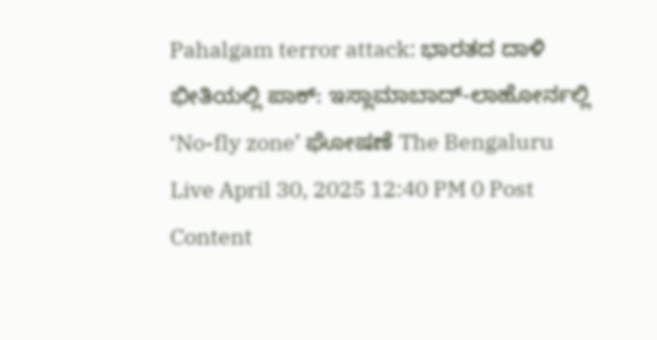Pahalgam terror attack: ಭಾರತದ ದಾಳಿ ಭೀತಿಯಲ್ಲಿ ಪಾಕ್: ಇಸ್ಲಾಮಾಬಾದ್-ಲಾಹೋರ್ನಲ್ಲಿ ‘No-fly zone’ ಘೋಷಣೆ The Bengaluru Live April 30, 2025 12:40 PM 0 Post Content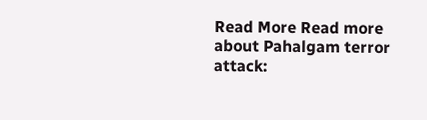Read More Read more about Pahalgam terror attack: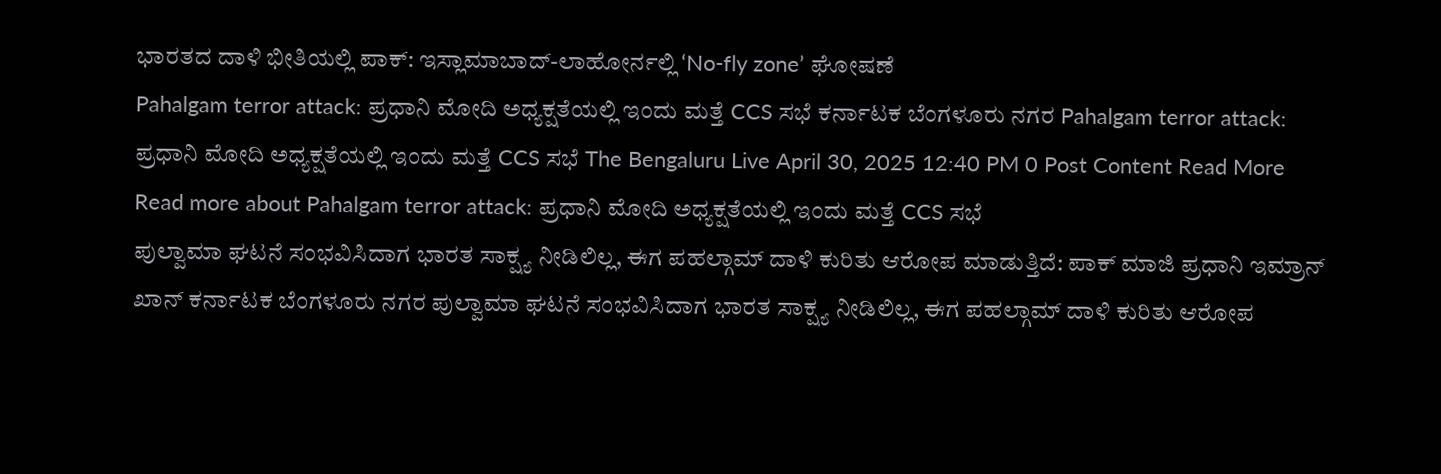ಭಾರತದ ದಾಳಿ ಭೀತಿಯಲ್ಲಿ ಪಾಕ್: ಇಸ್ಲಾಮಾಬಾದ್-ಲಾಹೋರ್ನಲ್ಲಿ ‘No-fly zone’ ಘೋಷಣೆ
Pahalgam terror attack: ಪ್ರಧಾನಿ ಮೋದಿ ಅಧ್ಯಕ್ಷತೆಯಲ್ಲಿ ಇಂದು ಮತ್ತೆ CCS ಸಭೆ ಕರ್ನಾಟಕ ಬೆಂಗಳೂರು ನಗರ Pahalgam terror attack: ಪ್ರಧಾನಿ ಮೋದಿ ಅಧ್ಯಕ್ಷತೆಯಲ್ಲಿ ಇಂದು ಮತ್ತೆ CCS ಸಭೆ The Bengaluru Live April 30, 2025 12:40 PM 0 Post Content Read More Read more about Pahalgam terror attack: ಪ್ರಧಾನಿ ಮೋದಿ ಅಧ್ಯಕ್ಷತೆಯಲ್ಲಿ ಇಂದು ಮತ್ತೆ CCS ಸಭೆ
ಪುಲ್ವಾಮಾ ಘಟನೆ ಸಂಭವಿಸಿದಾಗ ಭಾರತ ಸಾಕ್ಷ್ಯ ನೀಡಿಲಿಲ್ಲ, ಈಗ ಪಹಲ್ಗಾಮ್ ದಾಳಿ ಕುರಿತು ಆರೋಪ ಮಾಡುತ್ತಿದೆ: ಪಾಕ್ ಮಾಜಿ ಪ್ರಧಾನಿ ಇಮ್ರಾನ್ ಖಾನ್ ಕರ್ನಾಟಕ ಬೆಂಗಳೂರು ನಗರ ಪುಲ್ವಾಮಾ ಘಟನೆ ಸಂಭವಿಸಿದಾಗ ಭಾರತ ಸಾಕ್ಷ್ಯ ನೀಡಿಲಿಲ್ಲ, ಈಗ ಪಹಲ್ಗಾಮ್ ದಾಳಿ ಕುರಿತು ಆರೋಪ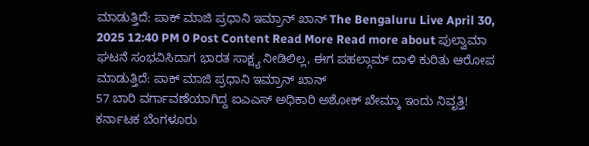ಮಾಡುತ್ತಿದೆ: ಪಾಕ್ ಮಾಜಿ ಪ್ರಧಾನಿ ಇಮ್ರಾನ್ ಖಾನ್ The Bengaluru Live April 30, 2025 12:40 PM 0 Post Content Read More Read more about ಪುಲ್ವಾಮಾ ಘಟನೆ ಸಂಭವಿಸಿದಾಗ ಭಾರತ ಸಾಕ್ಷ್ಯ ನೀಡಿಲಿಲ್ಲ, ಈಗ ಪಹಲ್ಗಾಮ್ ದಾಳಿ ಕುರಿತು ಆರೋಪ ಮಾಡುತ್ತಿದೆ: ಪಾಕ್ ಮಾಜಿ ಪ್ರಧಾನಿ ಇಮ್ರಾನ್ ಖಾನ್
57 ಬಾರಿ ವರ್ಗಾವಣೆಯಾಗಿದ್ದ ಐಎಎಸ್ ಅಧಿಕಾರಿ ಅಶೋಕ್ ಖೇಮ್ಕಾ ಇಂದು ನಿವೃತ್ತಿ! ಕರ್ನಾಟಕ ಬೆಂಗಳೂರು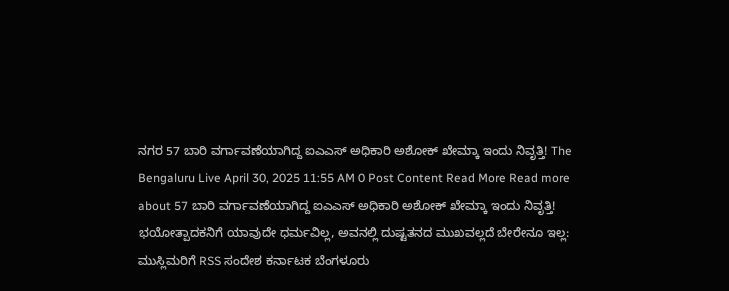ನಗರ 57 ಬಾರಿ ವರ್ಗಾವಣೆಯಾಗಿದ್ದ ಐಎಎಸ್ ಅಧಿಕಾರಿ ಅಶೋಕ್ ಖೇಮ್ಕಾ ಇಂದು ನಿವೃತ್ತಿ! The Bengaluru Live April 30, 2025 11:55 AM 0 Post Content Read More Read more about 57 ಬಾರಿ ವರ್ಗಾವಣೆಯಾಗಿದ್ದ ಐಎಎಸ್ ಅಧಿಕಾರಿ ಅಶೋಕ್ ಖೇಮ್ಕಾ ಇಂದು ನಿವೃತ್ತಿ!
ಭಯೋತ್ಪಾದಕನಿಗೆ ಯಾವುದೇ ಧರ್ಮವಿಲ್ಲ, ಅವನಲ್ಲಿ ದುಷ್ಟತನದ ಮುಖವಲ್ಲದೆ ಬೇರೇನೂ ಇಲ್ಲ: ಮುಸ್ಲಿಮರಿಗೆ RSS ಸಂದೇಶ ಕರ್ನಾಟಕ ಬೆಂಗಳೂರು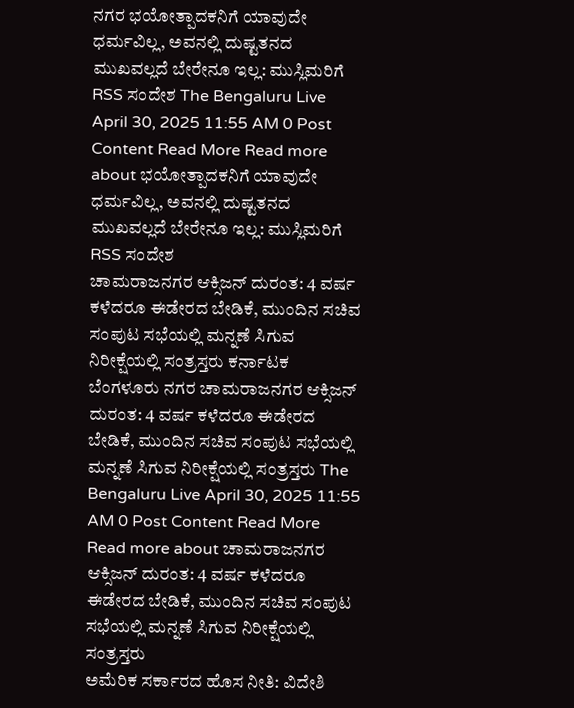ನಗರ ಭಯೋತ್ಪಾದಕನಿಗೆ ಯಾವುದೇ ಧರ್ಮವಿಲ್ಲ, ಅವನಲ್ಲಿ ದುಷ್ಟತನದ ಮುಖವಲ್ಲದೆ ಬೇರೇನೂ ಇಲ್ಲ: ಮುಸ್ಲಿಮರಿಗೆ RSS ಸಂದೇಶ The Bengaluru Live April 30, 2025 11:55 AM 0 Post Content Read More Read more about ಭಯೋತ್ಪಾದಕನಿಗೆ ಯಾವುದೇ ಧರ್ಮವಿಲ್ಲ, ಅವನಲ್ಲಿ ದುಷ್ಟತನದ ಮುಖವಲ್ಲದೆ ಬೇರೇನೂ ಇಲ್ಲ: ಮುಸ್ಲಿಮರಿಗೆ RSS ಸಂದೇಶ
ಚಾಮರಾಜನಗರ ಆಕ್ಸಿಜನ್ ದುರಂತ: 4 ವರ್ಷ ಕಳೆದರೂ ಈಡೇರದ ಬೇಡಿಕೆ, ಮುಂದಿನ ಸಚಿವ ಸಂಪುಟ ಸಭೆಯಲ್ಲಿ ಮನ್ನಣೆ ಸಿಗುವ ನಿರೀಕ್ಷೆಯಲ್ಲಿ ಸಂತ್ರಸ್ತರು ಕರ್ನಾಟಕ ಬೆಂಗಳೂರು ನಗರ ಚಾಮರಾಜನಗರ ಆಕ್ಸಿಜನ್ ದುರಂತ: 4 ವರ್ಷ ಕಳೆದರೂ ಈಡೇರದ ಬೇಡಿಕೆ, ಮುಂದಿನ ಸಚಿವ ಸಂಪುಟ ಸಭೆಯಲ್ಲಿ ಮನ್ನಣೆ ಸಿಗುವ ನಿರೀಕ್ಷೆಯಲ್ಲಿ ಸಂತ್ರಸ್ತರು The Bengaluru Live April 30, 2025 11:55 AM 0 Post Content Read More Read more about ಚಾಮರಾಜನಗರ ಆಕ್ಸಿಜನ್ ದುರಂತ: 4 ವರ್ಷ ಕಳೆದರೂ ಈಡೇರದ ಬೇಡಿಕೆ, ಮುಂದಿನ ಸಚಿವ ಸಂಪುಟ ಸಭೆಯಲ್ಲಿ ಮನ್ನಣೆ ಸಿಗುವ ನಿರೀಕ್ಷೆಯಲ್ಲಿ ಸಂತ್ರಸ್ತರು
ಅಮೆರಿಕ ಸರ್ಕಾರದ ಹೊಸ ನೀತಿ: ವಿದೇಶಿ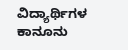ವಿದ್ಯಾರ್ಥಿಗಳ ಕಾನೂನು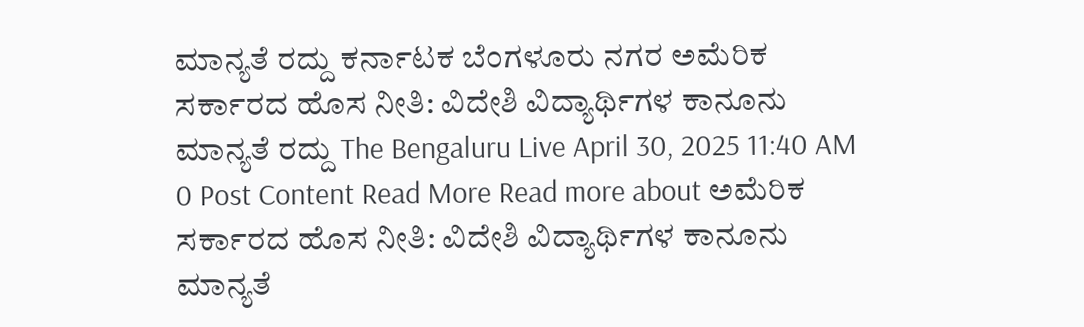ಮಾನ್ಯತೆ ರದ್ದು ಕರ್ನಾಟಕ ಬೆಂಗಳೂರು ನಗರ ಅಮೆರಿಕ ಸರ್ಕಾರದ ಹೊಸ ನೀತಿ: ವಿದೇಶಿ ವಿದ್ಯಾರ್ಥಿಗಳ ಕಾನೂನು ಮಾನ್ಯತೆ ರದ್ದು The Bengaluru Live April 30, 2025 11:40 AM 0 Post Content Read More Read more about ಅಮೆರಿಕ ಸರ್ಕಾರದ ಹೊಸ ನೀತಿ: ವಿದೇಶಿ ವಿದ್ಯಾರ್ಥಿಗಳ ಕಾನೂನು ಮಾನ್ಯತೆ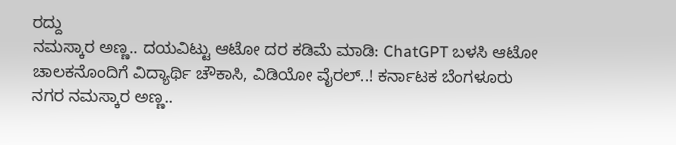ರದ್ದು
ನಮಸ್ಕಾರ ಅಣ್ಣ.. ದಯವಿಟ್ಟು ಆಟೋ ದರ ಕಡಿಮೆ ಮಾಡಿ: ChatGPT ಬಳಸಿ ಆಟೋ ಚಾಲಕನೊಂದಿಗೆ ವಿದ್ಯಾರ್ಥಿ ಚೌಕಾಸಿ, ವಿಡಿಯೋ ವೈರಲ್..! ಕರ್ನಾಟಕ ಬೆಂಗಳೂರು ನಗರ ನಮಸ್ಕಾರ ಅಣ್ಣ..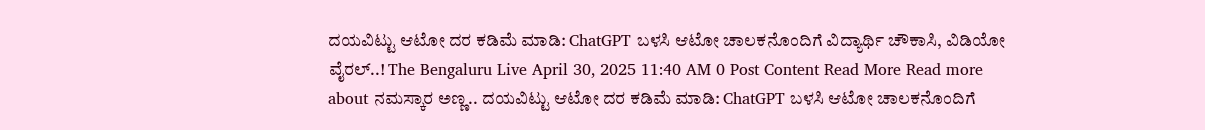ದಯವಿಟ್ಟು ಆಟೋ ದರ ಕಡಿಮೆ ಮಾಡಿ: ChatGPT ಬಳಸಿ ಆಟೋ ಚಾಲಕನೊಂದಿಗೆ ವಿದ್ಯಾರ್ಥಿ ಚೌಕಾಸಿ, ವಿಡಿಯೋ ವೈರಲ್..! The Bengaluru Live April 30, 2025 11:40 AM 0 Post Content Read More Read more about ನಮಸ್ಕಾರ ಅಣ್ಣ.. ದಯವಿಟ್ಟು ಆಟೋ ದರ ಕಡಿಮೆ ಮಾಡಿ: ChatGPT ಬಳಸಿ ಆಟೋ ಚಾಲಕನೊಂದಿಗೆ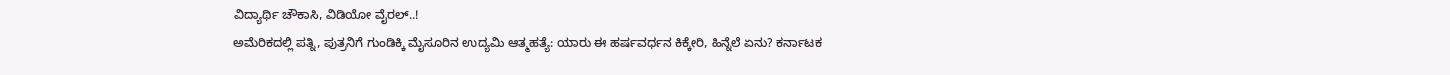ವಿದ್ಯಾರ್ಥಿ ಚೌಕಾಸಿ, ವಿಡಿಯೋ ವೈರಲ್..!
ಅಮೆರಿಕದಲ್ಲಿ ಪತ್ನಿ, ಪುತ್ರನಿಗೆ ಗುಂಡಿಕ್ಕಿ ಮೈಸೂರಿನ ಉದ್ಯಮಿ ಆತ್ಮಹತ್ಯೆ: ಯಾರು ಈ ಹರ್ಷವರ್ಧನ ಕಿಕ್ಕೇರಿ, ಹಿನ್ನೆಲೆ ಏನು? ಕರ್ನಾಟಕ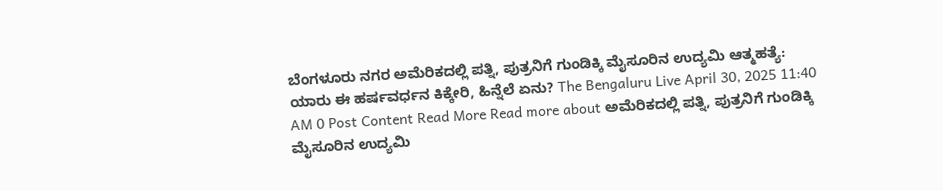ಬೆಂಗಳೂರು ನಗರ ಅಮೆರಿಕದಲ್ಲಿ ಪತ್ನಿ, ಪುತ್ರನಿಗೆ ಗುಂಡಿಕ್ಕಿ ಮೈಸೂರಿನ ಉದ್ಯಮಿ ಆತ್ಮಹತ್ಯೆ: ಯಾರು ಈ ಹರ್ಷವರ್ಧನ ಕಿಕ್ಕೇರಿ, ಹಿನ್ನೆಲೆ ಏನು? The Bengaluru Live April 30, 2025 11:40 AM 0 Post Content Read More Read more about ಅಮೆರಿಕದಲ್ಲಿ ಪತ್ನಿ, ಪುತ್ರನಿಗೆ ಗುಂಡಿಕ್ಕಿ ಮೈಸೂರಿನ ಉದ್ಯಮಿ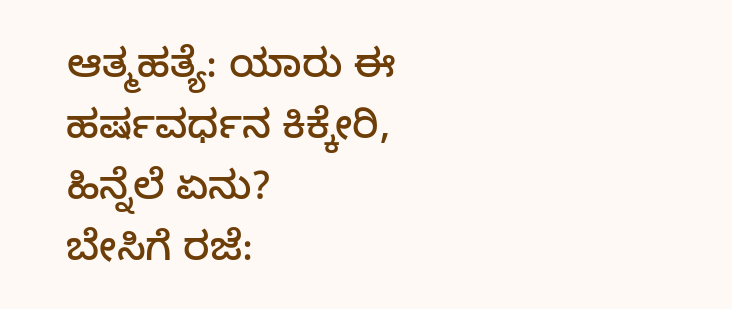ಆತ್ಮಹತ್ಯೆ: ಯಾರು ಈ ಹರ್ಷವರ್ಧನ ಕಿಕ್ಕೇರಿ, ಹಿನ್ನೆಲೆ ಏನು?
ಬೇಸಿಗೆ ರಜೆ: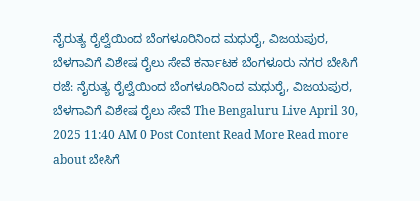ನೈರುತ್ಯ ರೈಲ್ವೆಯಿಂದ ಬೆಂಗಳೂರಿನಿಂದ ಮಧುರೈ, ವಿಜಯಪುರ, ಬೆಳಗಾವಿಗೆ ವಿಶೇಷ ರೈಲು ಸೇವೆ ಕರ್ನಾಟಕ ಬೆಂಗಳೂರು ನಗರ ಬೇಸಿಗೆ ರಜೆ: ನೈರುತ್ಯ ರೈಲ್ವೆಯಿಂದ ಬೆಂಗಳೂರಿನಿಂದ ಮಧುರೈ, ವಿಜಯಪುರ, ಬೆಳಗಾವಿಗೆ ವಿಶೇಷ ರೈಲು ಸೇವೆ The Bengaluru Live April 30, 2025 11:40 AM 0 Post Content Read More Read more about ಬೇಸಿಗೆ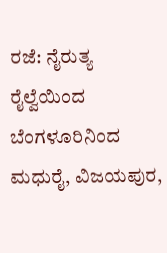ರಜೆ: ನೈರುತ್ಯ ರೈಲ್ವೆಯಿಂದ ಬೆಂಗಳೂರಿನಿಂದ ಮಧುರೈ, ವಿಜಯಪುರ,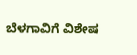ಬೆಳಗಾವಿಗೆ ವಿಶೇಷ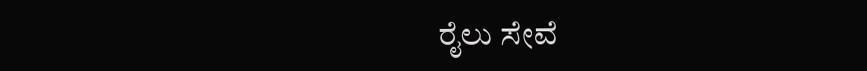ರೈಲು ಸೇವೆ